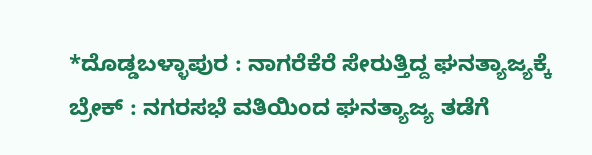*ದೊಡ್ಡಬಳ್ಳಾಪುರ : ನಾಗರೆಕೆರೆ ಸೇರುತ್ತಿದ್ದ ಘನತ್ಯಾಜ್ಯಕ್ಕೆ ಬ್ರೇಕ್ : ನಗರಸಭೆ ವತಿಯಿಂದ ಘನತ್ಯಾಜ್ಯ ತಡೆಗೆ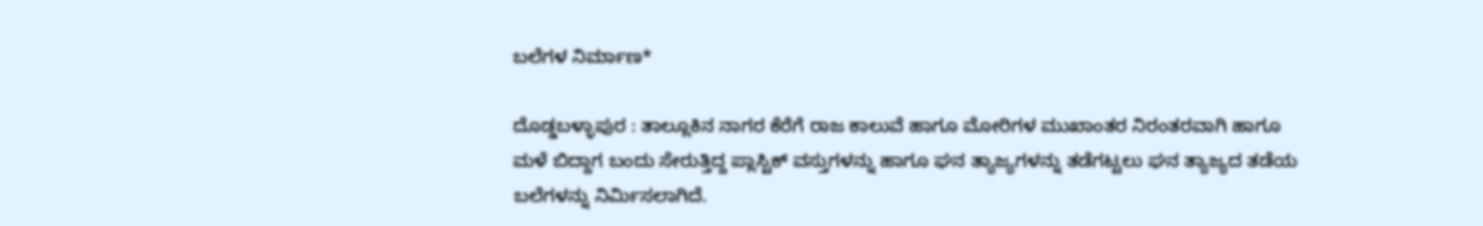ಬಲೆಗಳ ನಿರ್ಮಾಣ*

ದೊಡ್ಡಬಳ್ಳಾಪುರ : ತಾಲ್ಲೂಕಿನ ನಾಗರ ಕೆರೆಗೆ ರಾಜ ಕಾಲುವೆ ಹಾಗೂ ಮೋರಿಗಳ ಮುಖಾಂತರ ನಿರಂತರವಾಗಿ ಹಾಗೂ ಮಳೆ ಬಿದ್ದಾಗ ಬಂದು ಸೇರುತ್ತಿದ್ದ ಪ್ಲಾಸ್ಟಿಕ್ ವಸ್ತುಗಳನ್ನು ಹಾಗೂ ಘನ ತ್ಯಾಜ್ಯಗಳನ್ನು ತಡೆಗಟ್ಟಲು ಘನ ತ್ಯಾಜ್ಯದ ತಡೆಯ ಬಲೆಗಳನ್ನು ನಿರ್ಮಿಸಲಾಗಿದೆ.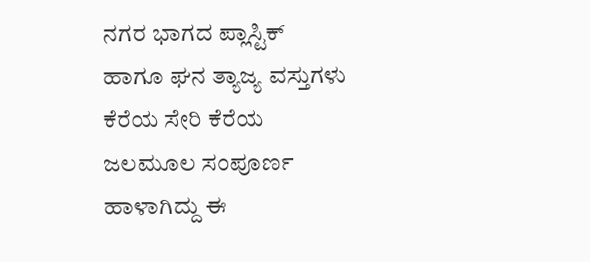ನಗರ ಭಾಗದ ಪ್ಲಾಸ್ಟಿಕ್ ಹಾಗೂ ಘನ ತ್ಯಾಜ್ಯ ವಸ್ತುಗಳು ಕೆರೆಯ ಸೇರಿ ಕೆರೆಯ ಜಲಮೂಲ ಸಂಪೂರ್ಣ ಹಾಳಾಗಿದ್ದು ಈ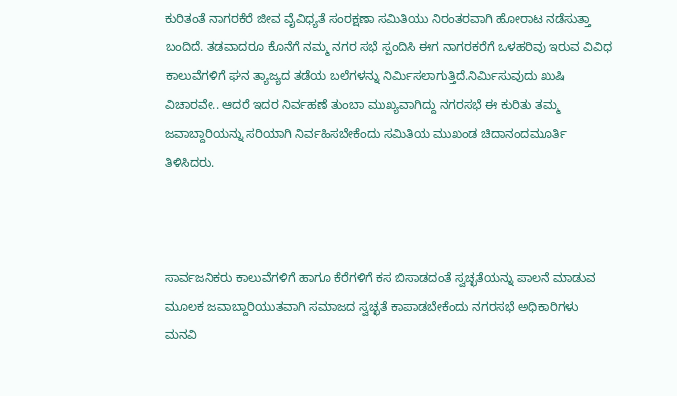ಕುರಿತಂತೆ ನಾಗರಕೆರೆ ಜೀವ ವೈವಿಧ್ಯತೆ ಸಂರಕ್ಷಣಾ ಸಮಿತಿಯು ನಿರಂತರವಾಗಿ ಹೋರಾಟ ನಡೆಸುತ್ತಾ ಬಂದಿದೆ. ತಡವಾದರೂ ಕೊನೆಗೆ ನಮ್ಮ ನಗರ ಸಭೆ ಸ್ಪಂದಿಸಿ ಈಗ ನಾಗರಕರೆಗೆ ಒಳಹರಿವು ಇರುವ ವಿವಿಧ ಕಾಲುವೆಗಳಿಗೆ ಘನ ತ್ಯಾಜ್ಯದ ತಡೆಯ ಬಲೆಗಳನ್ನು ನಿರ್ಮಿಸಲಾಗುತ್ತಿದೆ.ನಿರ್ಮಿಸುವುದು ಖುಷಿ ವಿಚಾರವೇ.. ಆದರೆ ಇದರ ನಿರ್ವಹಣೆ ತುಂಬಾ ಮುಖ್ಯವಾಗಿದ್ದು ನಗರಸಭೆ ಈ ಕುರಿತು ತಮ್ಮ ಜವಾಬ್ದಾರಿಯನ್ನು ಸರಿಯಾಗಿ ನಿರ್ವಹಿಸಬೇಕೆಂದು ಸಮಿತಿಯ ಮುಖಂಡ ಚಿದಾನಂದಮೂರ್ತಿ ತಿಳಿಸಿದರು.



ಸಾರ್ವಜನಿಕರು ಕಾಲುವೆಗಳಿಗೆ ಹಾಗೂ ಕೆರೆಗಳಿಗೆ ಕಸ ಬಿಸಾಡದಂತೆ ಸ್ವಚ್ಛತೆಯನ್ನು ಪಾಲನೆ ಮಾಡುವ ಮೂಲಕ ಜವಾಬ್ದಾರಿಯುತವಾಗಿ ಸಮಾಜದ ಸ್ವಚ್ಛತೆ ಕಾಪಾಡಬೇಕೆಂದು ನಗರಸಭೆ ಅಧಿಕಾರಿಗಳು ಮನವಿ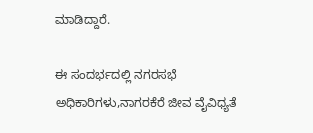ಮಾಡಿದ್ದಾರೆ.

ಈ ಸಂದರ್ಭದಲ್ಲಿ ನಗರಸಭೆ ಅಧಿಕಾರಿಗಳು,ನಾಗರಕೆರೆ ಜೀವ ವೈವಿಧ್ಯತೆ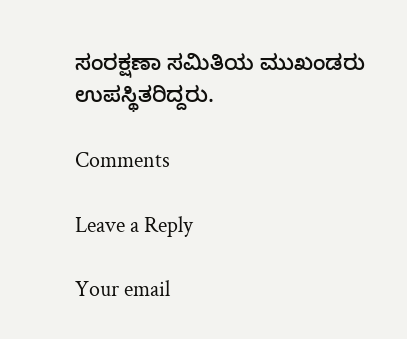ಸಂರಕ್ಷಣಾ ಸಮಿತಿಯ ಮುಖಂಡರು ಉಪಸ್ಥಿತರಿದ್ದರು.

Comments

Leave a Reply

Your email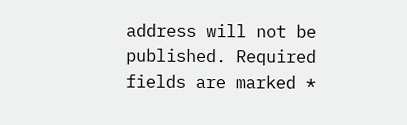address will not be published. Required fields are marked *